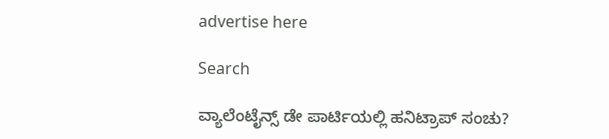advertise here

Search

ವ್ಯಾಲೆಂಟೈನ್ಸ್ ಡೇ ಪಾರ್ಟಿಯಲ್ಲಿ ಹನಿಟ್ರಾಪ್ ಸಂಚು?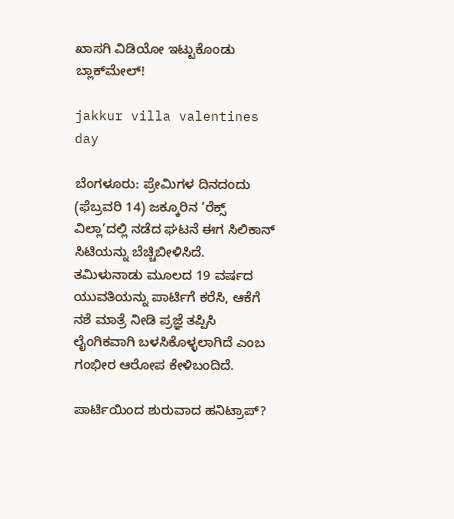ಖಾಸಗಿ ವಿಡಿಯೋ ಇಟ್ಟುಕೊಂಡು ಬ್ಲಾಕ್‌ಮೇಲ್!

jakkur villa valentines day

ಬೆಂಗಳೂರು: ಪ್ರೇಮಿಗಳ ದಿನದಂದು (ಫೆಬ್ರವರಿ 14) ಜಕ್ಕೂರಿನ ‘ರೆಕ್ಸ್ ವಿಲ್ಲಾ’ದಲ್ಲಿ ನಡೆದ ಘಟನೆ ಈಗ ಸಿಲಿಕಾನ್ ಸಿಟಿಯನ್ನು ಬೆಚ್ಚಿಬೀಳಿಸಿದೆ. ತಮಿಳುನಾಡು ಮೂಲದ 19 ವರ್ಷದ ಯುವತಿಯನ್ನು ಪಾರ್ಟಿಗೆ ಕರೆಸಿ, ಆಕೆಗೆ ನಶೆ ಮಾತ್ರೆ ನೀಡಿ ಪ್ರಜ್ಞೆ ತಪ್ಪಿಸಿ ಲೈಂಗಿಕವಾಗಿ ಬಳಸಿಕೊಳ್ಳಲಾಗಿದೆ ಎಂಬ ಗಂಭೀರ ಆರೋಪ ಕೇಳಿಬಂದಿದೆ.

ಪಾರ್ಟಿಯಿಂದ ಶುರುವಾದ ಹನಿಟ್ರಾಪ್?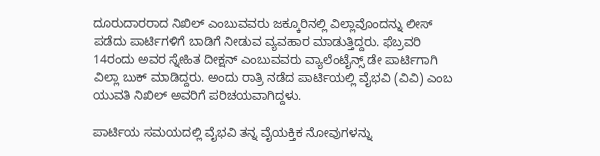ದೂರುದಾರರಾದ ನಿಖಿಲ್ ಎಂಬುವವರು ಜಕ್ಕೂರಿನಲ್ಲಿ ವಿಲ್ಲಾವೊಂದನ್ನು ಲೀಸ್ ಪಡೆದು ಪಾರ್ಟಿಗಳಿಗೆ ಬಾಡಿಗೆ ನೀಡುವ ವ್ಯವಹಾರ ಮಾಡುತ್ತಿದ್ದರು. ಫೆಬ್ರವರಿ 14ರಂದು ಅವರ ಸ್ನೇಹಿತ ದೀಕ್ಷನ್ ಎಂಬುವವರು ವ್ಯಾಲೆಂಟೈನ್ಸ್ ಡೇ ಪಾರ್ಟಿಗಾಗಿ ವಿಲ್ಲಾ ಬುಕ್ ಮಾಡಿದ್ದರು. ಅಂದು ರಾತ್ರಿ ನಡೆದ ಪಾರ್ಟಿಯಲ್ಲಿ ವೈಭವಿ (ವಿವಿ) ಎಂಬ ಯುವತಿ ನಿಖಿಲ್ ಅವರಿಗೆ ಪರಿಚಯವಾಗಿದ್ದಳು.

ಪಾರ್ಟಿಯ ಸಮಯದಲ್ಲಿ ವೈಭವಿ ತನ್ನ ವೈಯಕ್ತಿಕ ನೋವುಗಳನ್ನು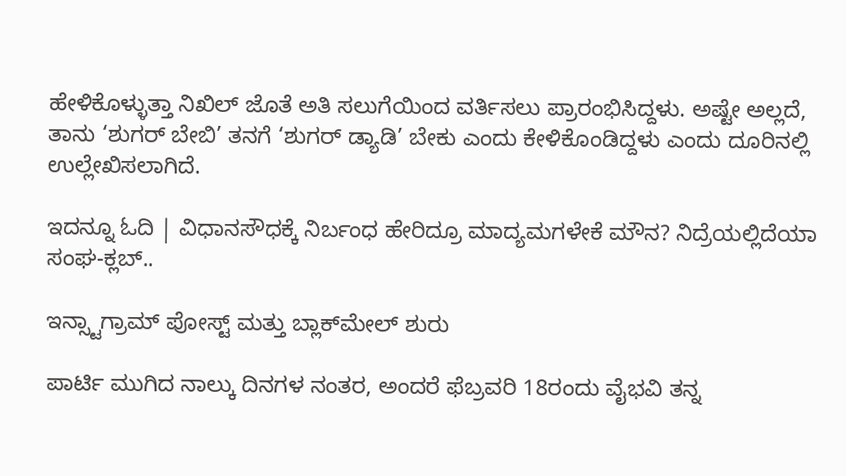ಹೇಳಿಕೊಳ್ಳುತ್ತಾ ನಿಖಿಲ್ ಜೊತೆ ಅತಿ ಸಲುಗೆಯಿಂದ ವರ್ತಿಸಲು ಪ್ರಾರಂಭಿಸಿದ್ದಳು. ಅಷ್ಟೇ ಅಲ್ಲದೆ, ತಾನು ‘ಶುಗರ್ ಬೇಬಿ’ ತನಗೆ ‘ಶುಗರ್ ಡ್ಯಾಡಿ’ ಬೇಕು ಎಂದು ಕೇಳಿಕೊಂಡಿದ್ದಳು ಎಂದು ದೂರಿನಲ್ಲಿ ಉಲ್ಲೇಖಿಸಲಾಗಿದೆ.

ಇದನ್ನೂ ಓದಿ | ವಿಧಾನಸೌಧಕ್ಕೆ ನಿರ್ಬಂಧ ಹೇರಿದ್ರೂ ಮಾದ್ಯಮಗಳೇಕೆ ಮೌನ? ನಿದ್ರೆಯಲ್ಲಿದೆಯಾ ಸಂಘ-ಕ್ಲಬ್..

ಇನ್ಸ್ಟಾಗ್ರಾಮ್ ಪೋಸ್ಟ್ ಮತ್ತು ಬ್ಲಾಕ್‌ಮೇಲ್ ಶುರು

ಪಾರ್ಟಿ ಮುಗಿದ ನಾಲ್ಕು ದಿನಗಳ ನಂತರ, ಅಂದರೆ ಫೆಬ್ರವರಿ 18ರಂದು ವೈಭವಿ ತನ್ನ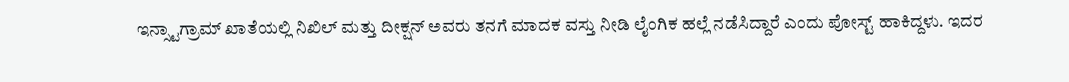ಇನ್ಸ್ಟಾಗ್ರಾಮ್ ಖಾತೆಯಲ್ಲಿ ನಿಖಿಲ್ ಮತ್ತು ದೀಕ್ಷನ್ ಅವರು ತನಗೆ ಮಾದಕ ವಸ್ತು ನೀಡಿ ಲೈಂಗಿಕ ಹಲ್ಲೆ ನಡೆಸಿದ್ದಾರೆ ಎಂದು ಪೋಸ್ಟ್ ಹಾಕಿದ್ದಳು. ಇದರ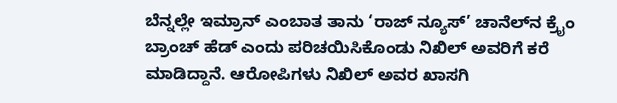ಬೆನ್ನಲ್ಲೇ ಇಮ್ರಾನ್ ಎಂಬಾತ ತಾನು ‘ರಾಜ್ ನ್ಯೂಸ್’ ಚಾನೆಲ್‌ನ ಕ್ರೈಂ ಬ್ರಾಂಚ್ ಹೆಡ್ ಎಂದು ಪರಿಚಯಿಸಿಕೊಂಡು ನಿಖಿಲ್ ಅವರಿಗೆ ಕರೆ ಮಾಡಿದ್ದಾನೆ. ಆರೋಪಿಗಳು ನಿಖಿಲ್ ಅವರ ಖಾಸಗಿ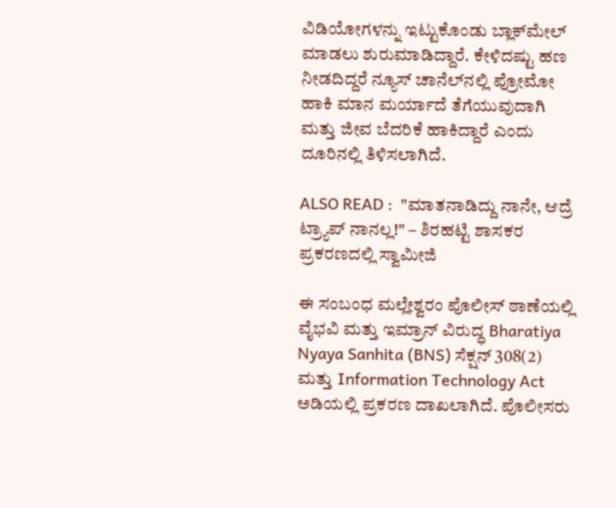ವಿಡಿಯೋಗಳನ್ನು ಇಟ್ಟುಕೊಂಡು ಬ್ಲಾಕ್‌ಮೇಲ್ ಮಾಡಲು ಶುರುಮಾಡಿದ್ದಾರೆ. ಕೇಳಿದಷ್ಟು ಹಣ ನೀಡದಿದ್ದರೆ ನ್ಯೂಸ್ ಚಾನೆಲ್‌ನಲ್ಲಿ ಪ್ರೋಮೋ ಹಾಕಿ ಮಾನ ಮರ್ಯಾದೆ ತೆಗೆಯುವುದಾಗಿ ಮತ್ತು ಜೀವ ಬೆದರಿಕೆ ಹಾಕಿದ್ದಾರೆ ಎಂದು ದೂರಿನಲ್ಲಿ ತಿಳಿಸಲಾಗಿದೆ.

ALSO READ :  "ಮಾತನಾಡಿದ್ದು ನಾನೇ, ಆದ್ರೆ ಟ್ರ್ಯಾಪ್ ನಾನಲ್ಲ!" – ಶಿರಹಟ್ಟಿ ಶಾಸಕರ ಪ್ರಕರಣದಲ್ಲಿ ಸ್ವಾಮೀಜಿ

ಈ ಸಂಬಂಧ ಮಲ್ಲೇಶ್ವರಂ ಪೊಲೀಸ್ ಠಾಣೆಯಲ್ಲಿ ವೈಭವಿ ಮತ್ತು ಇಮ್ರಾನ್ ವಿರುದ್ಧ Bharatiya Nyaya Sanhita (BNS) ಸೆಕ್ಷನ್ 308(2) ಮತ್ತು Information Technology Act ಅಡಿಯಲ್ಲಿ ಪ್ರಕರಣ ದಾಖಲಾಗಿದೆ. ಪೊಲೀಸರು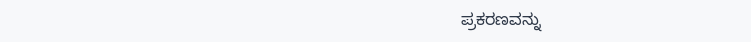ಪ್ರಕರಣವನ್ನು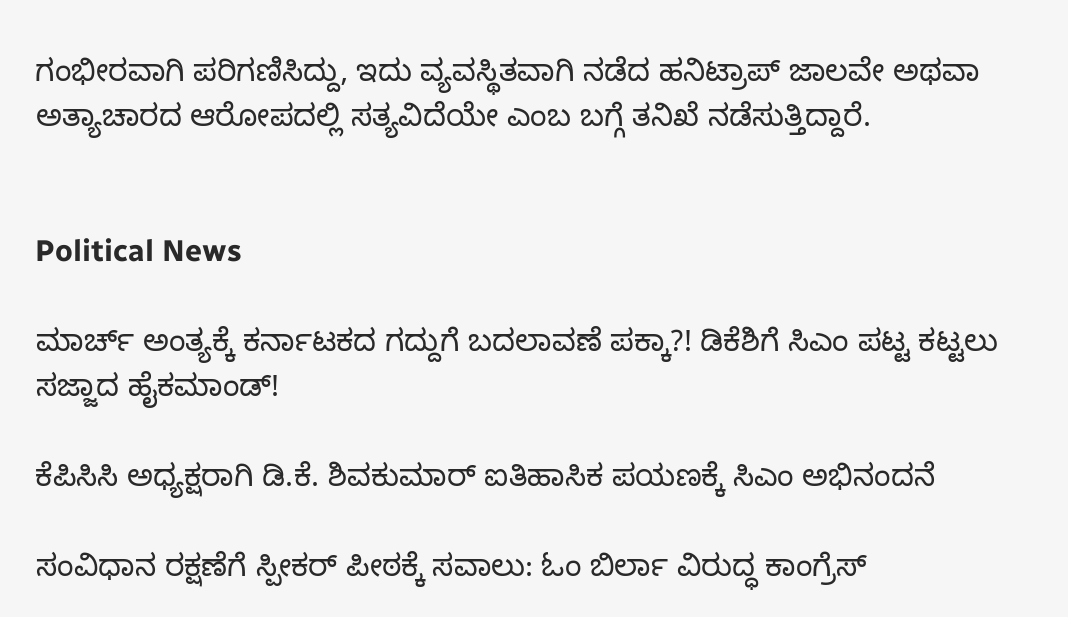ಗಂಭೀರವಾಗಿ ಪರಿಗಣಿಸಿದ್ದು, ಇದು ವ್ಯವಸ್ಥಿತವಾಗಿ ನಡೆದ ಹನಿಟ್ರಾಪ್ ಜಾಲವೇ ಅಥವಾ ಅತ್ಯಾಚಾರದ ಆರೋಪದಲ್ಲಿ ಸತ್ಯವಿದೆಯೇ ಎಂಬ ಬಗ್ಗೆ ತನಿಖೆ ನಡೆಸುತ್ತಿದ್ದಾರೆ.


Political News

ಮಾರ್ಚ್ ಅಂತ್ಯಕ್ಕೆ ಕರ್ನಾಟಕದ ಗದ್ದುಗೆ ಬದಲಾವಣೆ ಪಕ್ಕಾ?! ಡಿಕೆಶಿಗೆ ಸಿಎಂ ಪಟ್ಟ ಕಟ್ಟಲು ಸಜ್ಜಾದ ಹೈಕಮಾಂಡ್!

ಕೆಪಿಸಿಸಿ ಅಧ್ಯಕ್ಷರಾಗಿ ಡಿ.ಕೆ. ಶಿವಕುಮಾರ್ ಐತಿಹಾಸಿಕ ಪಯಣಕ್ಕೆ ಸಿಎಂ ಅಭಿನಂದನೆ

ಸಂವಿಧಾನ ರಕ್ಷಣೆಗೆ ಸ್ಪೀಕರ್ ಪೀಠಕ್ಕೆ ಸವಾಲು: ಓಂ ಬಿರ್ಲಾ ವಿರುದ್ಧ ಕಾಂಗ್ರೆಸ್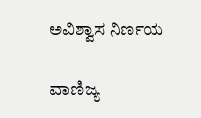ಅವಿಶ್ವಾಸ ನಿರ್ಣಯ

ವಾಣಿಜ್ಯ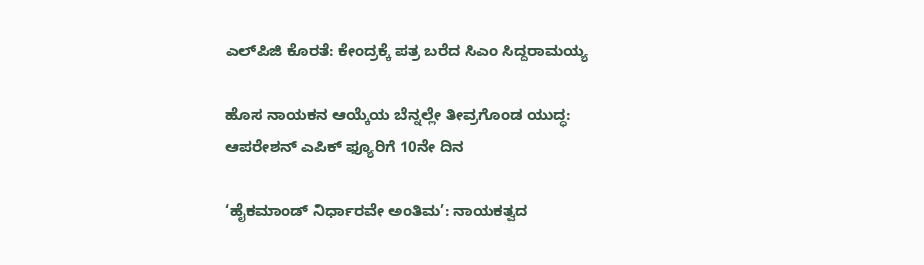ಎಲ್‌ಪಿಜಿ ಕೊರತೆ: ಕೇಂದ್ರಕ್ಕೆ ಪತ್ರ ಬರೆದ ಸಿಎಂ ಸಿದ್ದರಾಮಯ್ಯ

ಹೊಸ ನಾಯಕನ ಆಯ್ಕೆಯ ಬೆನ್ನಲ್ಲೇ ತೀವ್ರಗೊಂಡ ಯುದ್ಧ: ಆಪರೇಶನ್ ಎಪಿಕ್ ಫ್ಯೂರಿಗೆ 10ನೇ ದಿನ

‘ಹೈಕಮಾಂಡ್ ನಿರ್ಧಾರವೇ ಅಂತಿಮ’: ನಾಯಕತ್ವದ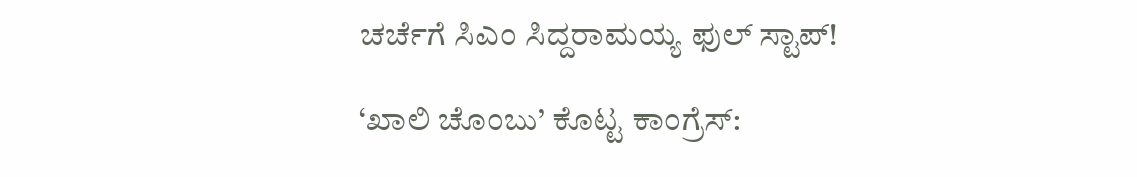ಚರ್ಚೆಗೆ ಸಿಎಂ ಸಿದ್ದರಾಮಯ್ಯ ಫುಲ್ ಸ್ಟಾಪ್!

‘ಖಾಲಿ ಚೊಂಬು’ ಕೊಟ್ಟ ಕಾಂಗ್ರೆಸ್: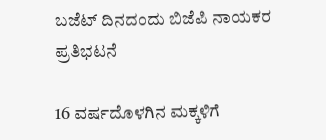ಬಜೆಟ್ ದಿನದಂದು ಬಿಜೆಪಿ ನಾಯಕರ ಪ್ರತಿಭಟನೆ

16 ವರ್ಷದೊಳಗಿನ ಮಕ್ಕಳಿಗೆ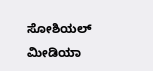ಸೋಶಿಯಲ್ ಮೀಡಿಯಾ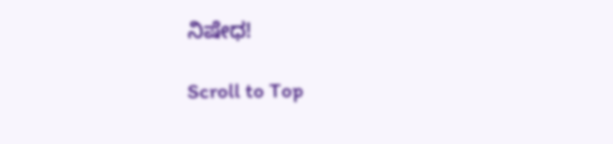ನಿಷೇಧ!

Scroll to Top